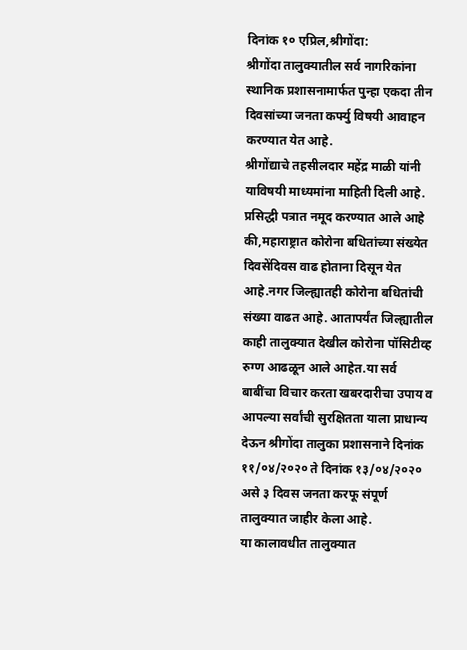दिनांक १० एप्रिल,श्रीगोंदा:
श्रीगोंदा तालुक्यातील सर्व नागरिकांना स्थानिक प्रशासनामार्फत पुन्हा एकदा तीन दिवसांच्या जनता कर्फ्यु विषयी आवाहन करण्यात येत आहे.
श्रीगोंद्याचे तहसीलदार महेंद्र माळी यांनी याविषयी माध्यमांना माहिती दिली आहे. प्रसिद्धी पत्रात नमूद करण्यात आले आहे की,महाराष्ट्रात कोरोना बधितांच्या संख्येत दिवसेंदिवस वाढ होताना दिसून येत आहे.नगर जिल्ह्यातही कोरोना बधितांची संख्या वाढत आहे. आतापर्यंत जिल्ह्यातील काही तालुक्यात देखील कोरोना पॉसिटीव्ह रुग्ण आढळून आले आहेत.या सर्व बाबींचा विचार करता खबरदारीचा उपाय व आपल्या सर्वांची सुरक्षितता याला प्राधान्य देऊन श्रीगोंदा तालुका प्रशासनाने दिनांक ११/०४/२०२० ते दिनांक १३/०४/२०२० असे ३ दिवस जनता करफू संपूर्ण तालुक्यात जाहीर केला आहे.
या कालावधीत तालुक्यात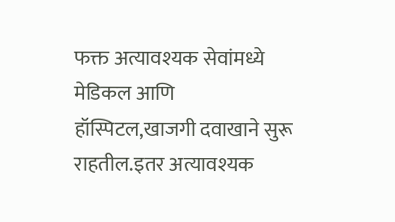फक्त अत्यावश्यक सेवांमध्ये मेडिकल आणि हॉस्पिटल,खाजगी दवाखाने सुरू राहतील.इतर अत्यावश्यक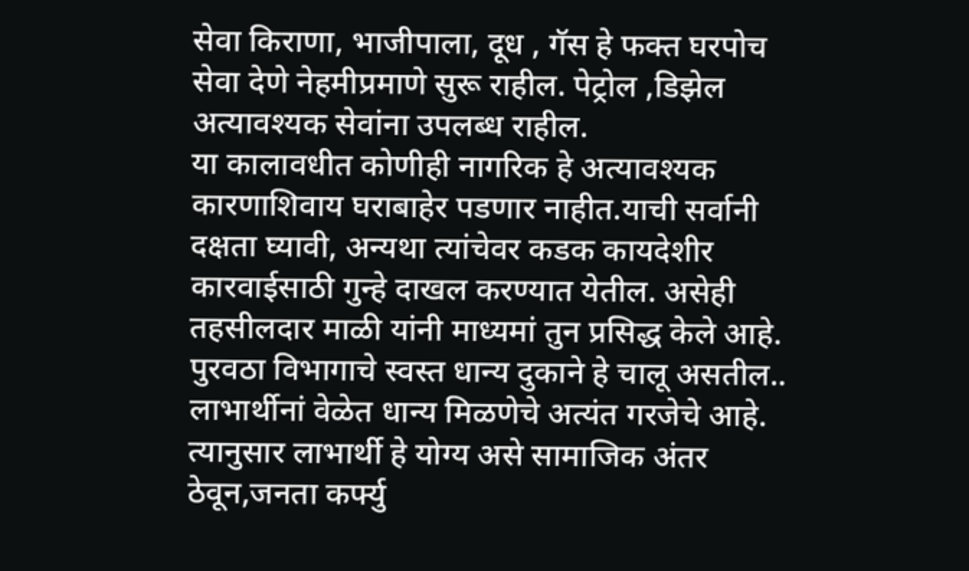सेवा किराणा, भाजीपाला, दूध , गॅस हे फक्त घरपोच सेवा देणे नेहमीप्रमाणे सुरू राहील. पेट्रोल ,डिझेल अत्यावश्यक सेवांना उपलब्ध राहील.
या कालावधीत कोणीही नागरिक हे अत्यावश्यक कारणाशिवाय घराबाहेर पडणार नाहीत.याची सर्वानी दक्षता घ्यावी, अन्यथा त्यांचेवर कडक कायदेशीर कारवाईसाठी गुन्हे दाखल करण्यात येतील. असेही तहसीलदार माळी यांनी माध्यमां तुन प्रसिद्ध केले आहे.
पुरवठा विभागाचे स्वस्त धान्य दुकाने हे चालू असतील..
लाभार्थीनां वेळेत धान्य मिळणेचे अत्यंत गरजेचे आहे. त्यानुसार लाभार्थी हे योग्य असे सामाजिक अंतर ठेवून,जनता कर्फ्यु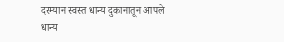दरम्यान स्वस्त धान्य दुकानातून आपले धान्य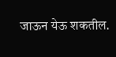जाऊन येऊ शकतील.